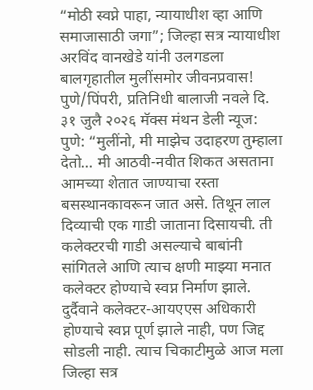“मोठी स्वप्ने पाहा, न्यायाधीश व्हा आणि समाजासाठी जगा”; जिल्हा सत्र न्यायाधीश अरविंद वानखेडे यांनी उलगडला बालगृहातील मुलींसमोर जीवनप्रवास!
पुणे/पिंपरी, प्रतिनिधी बालाजी नवले दि. ३१ जुलै २०२६ मॅक्स मंथन डेली न्यूज:
पुणे: “मुलींनो, मी माझेच उदाहरण तुम्हाला देतो… मी आठवी-नवीत शिकत असताना आमच्या शेतात जाण्याचा रस्ता बसस्थानकावरून जात असे. तिथून लाल दिव्याची एक गाडी जाताना दिसायची. ती कलेक्टरची गाडी असल्याचे बाबांनी सांगितले आणि त्याच क्षणी माझ्या मनात कलेक्टर होण्याचे स्वप्न निर्माण झाले. दुर्दैवाने कलेक्टर-आयएएस अधिकारी होण्याचे स्वप्न पूर्ण झाले नाही, पण जिद्द सोडली नाही. त्याच चिकाटीमुळे आज मला जिल्हा सत्र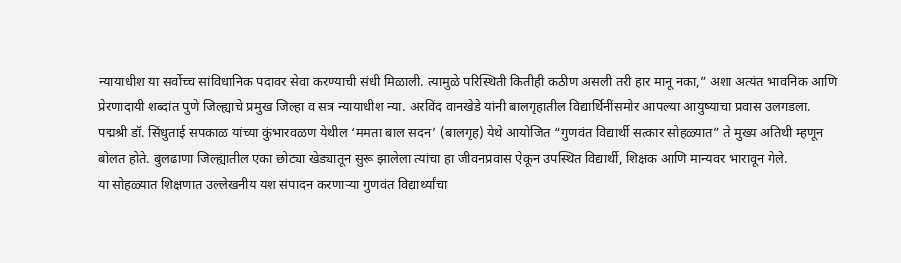न्यायाधीश या सर्वोच्च सांविधानिक पदावर सेवा करण्याची संधी मिळाली. त्यामुळे परिस्थिती कितीही कठीण असली तरी हार मानू नका,” अशा अत्यंत भावनिक आणि प्रेरणादायी शब्दांत पुणे जिल्ह्याचे प्रमुख जिल्हा व सत्र न्यायाधीश न्या. अरविंद वानखेडे यांनी बालगृहातील विद्यार्थिनींसमोर आपल्या आयुष्याचा प्रवास उलगडला.
पद्मश्री डॉ. सिंधुताई सपकाळ यांच्या कुंभारवळण येथील ‘ममता बाल सदन’ (बालगृह) येथे आयोजित “गुणवंत विद्यार्थी सत्कार सोहळ्यात” ते मुख्य अतिथी म्हणून बोलत होते. बुलढाणा जिल्ह्यातील एका छोट्या खेड्यातून सुरू झालेला त्यांचा हा जीवनप्रवास ऐकून उपस्थित विद्यार्थी, शिक्षक आणि मान्यवर भारावून गेले.
या सोहळ्यात शिक्षणात उल्लेखनीय यश संपादन करणाऱ्या गुणवंत विद्यार्थ्यांचा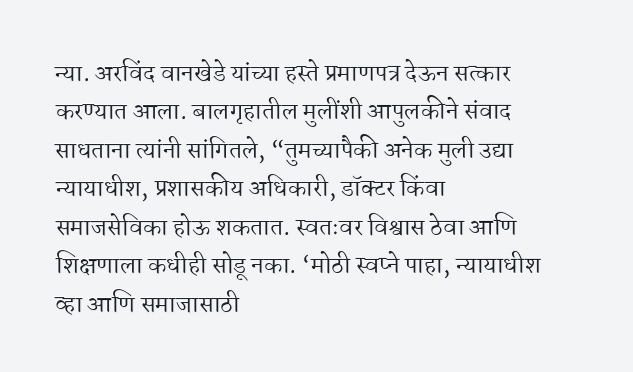न्या. अरविंद वानखेडे यांच्या हस्ते प्रमाणपत्र देऊन सत्कार करण्यात आला. बालगृहातील मुलींशी आपुलकीने संवाद साधताना त्यांनी सांगितले, “तुमच्यापैकी अनेक मुली उद्या न्यायाधीश, प्रशासकीय अधिकारी, डॉक्टर किंवा समाजसेविका होऊ शकतात. स्वतःवर विश्वास ठेवा आणि शिक्षणाला कधीही सोडू नका. ‘मोठी स्वप्ने पाहा, न्यायाधीश व्हा आणि समाजासाठी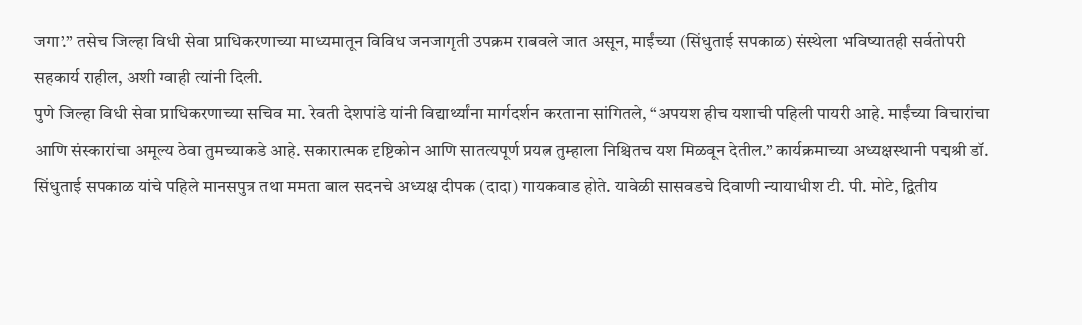जगा’.” तसेच जिल्हा विधी सेवा प्राधिकरणाच्या माध्यमातून विविध जनजागृती उपक्रम राबवले जात असून, माईंच्या (सिंधुताई सपकाळ) संस्थेला भविष्यातही सर्वतोपरी सहकार्य राहील, अशी ग्वाही त्यांनी दिली.
पुणे जिल्हा विधी सेवा प्राधिकरणाच्या सचिव मा. रेवती देशपांडे यांनी विद्यार्थ्यांना मार्गदर्शन करताना सांगितले, “अपयश हीच यशाची पहिली पायरी आहे. माईंच्या विचारांचा आणि संस्कारांचा अमूल्य ठेवा तुमच्याकडे आहे. सकारात्मक दृष्टिकोन आणि सातत्यपूर्ण प्रयत्न तुम्हाला निश्चितच यश मिळवून देतील.” कार्यक्रमाच्या अध्यक्षस्थानी पद्मश्री डॉ. सिंधुताई सपकाळ यांचे पहिले मानसपुत्र तथा ममता बाल सदनचे अध्यक्ष दीपक (दादा) गायकवाड होते. यावेळी सासवडचे दिवाणी न्यायाधीश टी. पी. मोटे, द्वितीय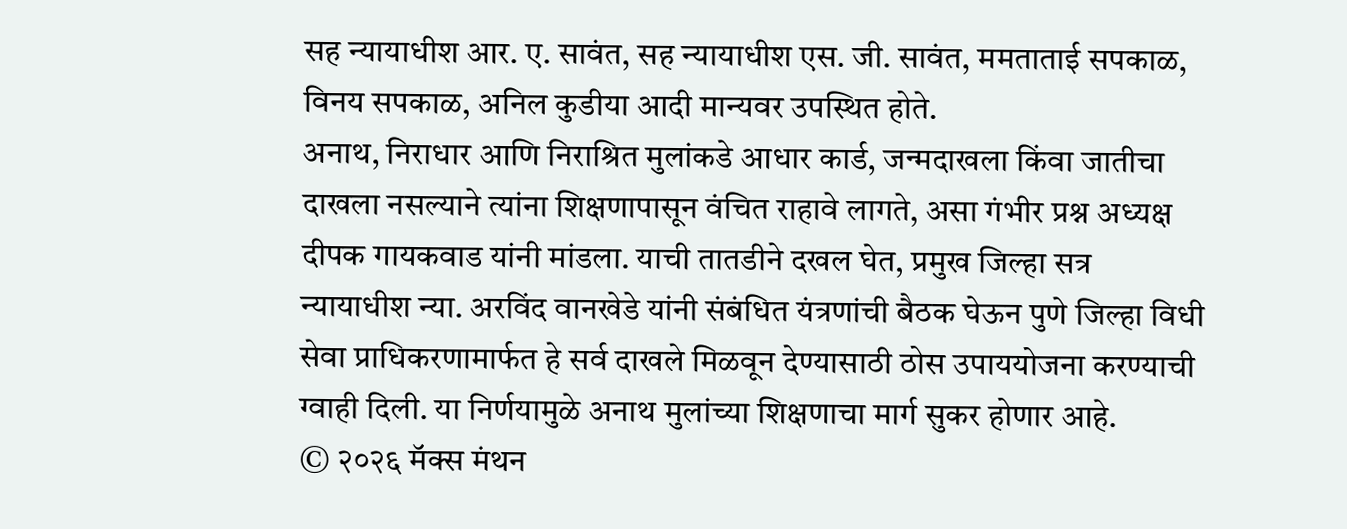सह न्यायाधीश आर. ए. सावंत, सह न्यायाधीश एस. जी. सावंत, ममताताई सपकाळ, विनय सपकाळ, अनिल कुडीया आदी मान्यवर उपस्थित होते.
अनाथ, निराधार आणि निराश्रित मुलांकडे आधार कार्ड, जन्मदाखला किंवा जातीचा दाखला नसल्याने त्यांना शिक्षणापासून वंचित राहावे लागते, असा गंभीर प्रश्न अध्यक्ष दीपक गायकवाड यांनी मांडला. याची तातडीने दखल घेत, प्रमुख जिल्हा सत्र न्यायाधीश न्या. अरविंद वानखेडे यांनी संबंधित यंत्रणांची बैठक घेऊन पुणे जिल्हा विधी सेवा प्राधिकरणामार्फत हे सर्व दाखले मिळवून देण्यासाठी ठोस उपाययोजना करण्याची ग्वाही दिली. या निर्णयामुळे अनाथ मुलांच्या शिक्षणाचा मार्ग सुकर होणार आहे.
© २०२६ मॅक्स मंथन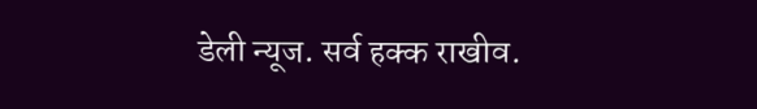डेली न्यूज. सर्व हक्क राखीव.